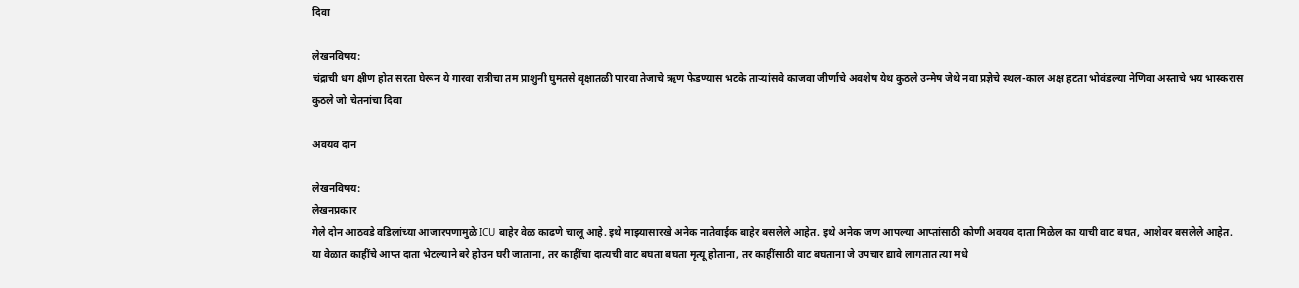दिवा

लेखनविषय:
चंद्राची धग क्षीण होत सरता घेरून ये गारवा रात्रीचा तम प्राशुनी घुमतसे वृक्षातळी पारवा तेजाचे ऋण फेडण्यास भटके तार्‍यांसवे काजवा जीर्णाचे अवशेष येथ कुठले उन्मेष जेथे नवा प्रज्ञेचे स्थल-काल अक्ष हटता भोवंडल्या नेणिवा अस्ताचे भय भास्करास कुठले जो चेतनांचा दिवा

अवयव दान

लेखनविषय:
लेखनप्रकार
गेले दोन आठवडे वडिलांच्या आजारपणामुळे ICU बाहेर वेळ काढणे चालू आहे. इथे माझ्यासारखे अनेक नातेवाईक बाहेर बसलेले आहेत. इथे अनेक जण आपल्या आप्तांसाठी कोणी अवयव दाता मिळेल का याची वाट बघत, आशेवर बसलेले आहेत. या वेळात काहींचे आप्त दाता भेटल्याने बरे होउन घरी जाताना, तर काहींचा दात्यची वाट बघता बघता मृत्यू होताना, तर काहींसाठी वाट बघताना जे उपचार द्यावे लागतात त्या मधे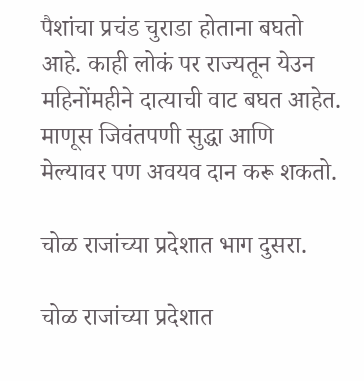पैशांचा प्रचंड चुराडा होताना बघतो आहे. काही लोकं पर राज्यतून येउन महिनोंमहीने दात्याची वाट बघत आहेत. माणूस जिवंतपणी सुद्धा आणि मेल्यावर पण अवयव दान करू शकतो.

चोळ राजांच्या प्रदेशात भाग दुसरा.

चोळ राजांच्या प्रदेशात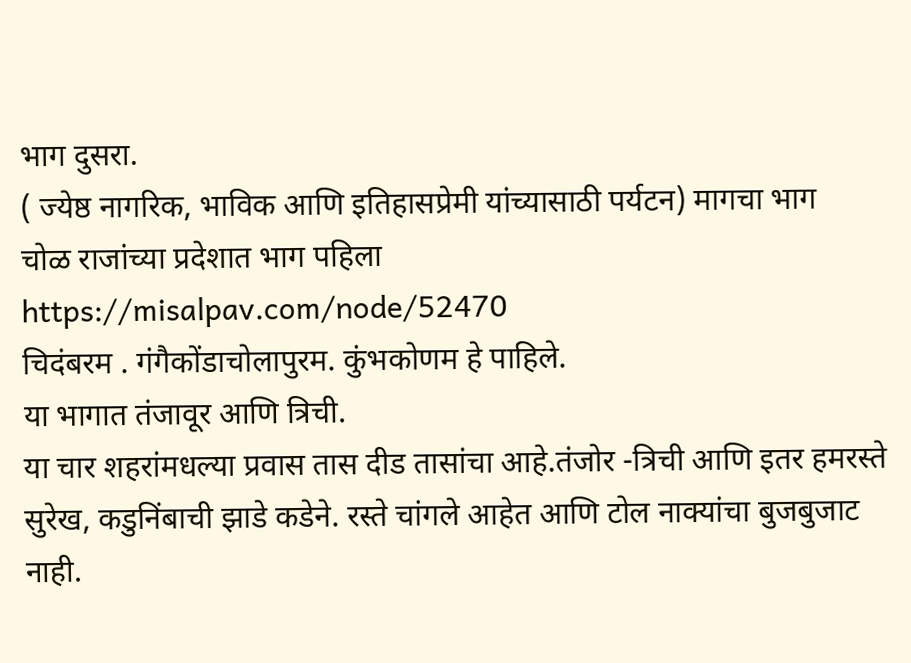भाग दुसरा.
( ज्येष्ठ नागरिक, भाविक आणि इतिहासप्रेमी यांच्यासाठी पर्यटन) मागचा भाग
चोळ राजांच्या प्रदेशात भाग पहिला
https://misalpav.com/node/52470
चिदंबरम . गंगैकोंडाचोलापुरम. कुंभकोणम हे पाहिले.
या भागात तंजावूर आणि त्रिची.
या चार शहरांमधल्या प्रवास तास दीड तासांचा आहे.तंजोर -त्रिची आणि इतर हमरस्ते सुरेख, कडुनिंबाची झाडे कडेने. रस्ते चांगले आहेत आणि टोल नाक्यांचा बुजबुजाट नाही.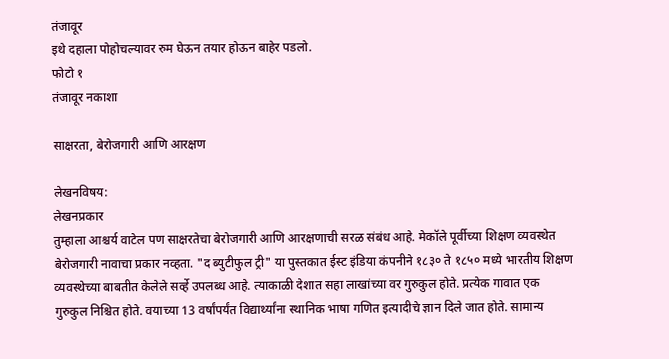तंजावूर
इथे दहाला पोहोचल्यावर रुम घेऊन तयार होऊन बाहेर पडलो.
फोटो १
तंजावूर नकाशा

साक्षरता, बेरोजगारी आणि आरक्षण

लेखनविषय:
लेखनप्रकार
तुम्हाला आश्चर्य वाटेल पण साक्षरतेचा बेरोजगारी आणि आरक्षणाची सरळ संबंध आहे. मेकॉले पूर्वीच्या शिक्षण व्यवस्थेत बेरोजगारी नावाचा प्रकार नव्हता. "द ब्युटीफुल ट्री" या पुस्तकात ईस्ट इंडिया कंपनीने १८३० ते १८५० मध्ये भारतीय शिक्षण व्यवस्थेच्या बाबतीत केलेले सर्व्हे उपलब्ध आहे. त्याकाळी देशात सहा लाखांच्या वर गुरुकुल होते. प्रत्येक गावात एक गुरुकुल निश्चित होते. वयाच्या 13 वर्षांपर्यंत विद्यार्थ्यांना स्थानिक भाषा गणित इत्यादीचे ज्ञान दिले जात होते. सामान्य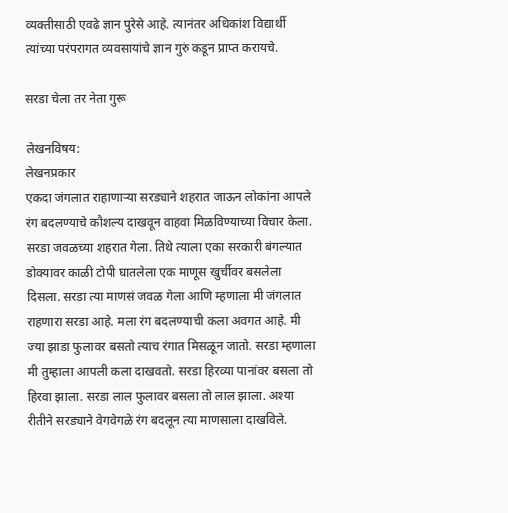व्यक्तीसाठी एवढे ज्ञान पुरेसे आहे. त्यानंतर अधिकांश विद्यार्थी त्यांच्या परंपरागत व्यवसायांचे ज्ञान गुरुं कडून प्राप्त करायचे.

सरडा चेला तर नेता गुरू

लेखनविषय:
लेखनप्रकार
एकदा जंगलात राहाणाऱ्या सरड्याने शहरात जाऊन लोकांना आपले रंग बदलण्याचे कौशल्य दाखवून वाहवा मिळविण्याच्या विचार केला. सरडा जवळच्या शहरात गेला. तिथे त्याला एका सरकारी बंगल्यात डोक्यावर काळी टोपी घातलेला एक माणूस खुर्चीवर बसलेला दिसला. सरडा त्या माणसं जवळ गेला आणि म्हणाला मी जंगलात राहणारा सरडा आहे. मला रंग बदलण्याची कला अवगत आहे. मी ज्या झाडा फुलावर बसतो त्याच रंगात मिसळून जातो. सरडा म्हणाला मी तुम्हाला आपली कला दाखवतो. सरडा हिरव्या पानांवर बसला तो हिरवा झाला. सरडा लाल फुलावर बसला तो लाल झाला. अश्या रीतीने सरड्याने वेगवेगळे रंग बदलून त्या माणसाला दाखविले.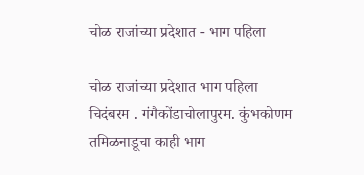चोळ राजांच्या प्रदेशात - भाग पहिला

चोळ राजांच्या प्रदेशात भाग पहिला
चिदंबरम . गंगैकोंडाचोलापुरम. कुंभकोणम
तमिळनाडूचा काही भाग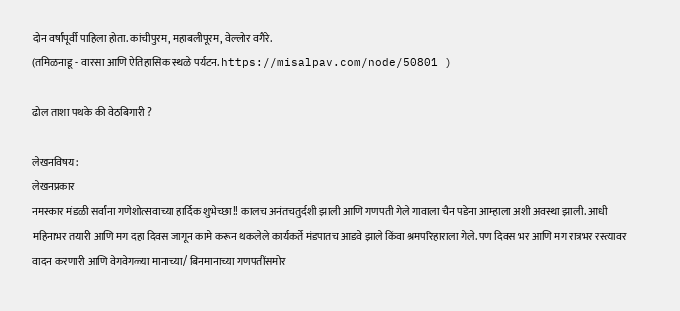दोन वर्षांपूर्वी पाहिला होता. कांचीपुरम, महाबलीपूरम, वेल्लोर वगैरे.
(तमिळनाडू - वारसा आणि ऐतिहासिक स्थळे पर्यटन. https://misalpav.com/node/50801 )

ढोल ताशा पथके की वेठबिगारी ?

लेखनविषय:
लेखनप्रकार
नमस्कार मंडळी सर्वांना गणेशोत्सवाच्या हार्दिक शुभेच्छा!! कालच अनंतचतुर्दशी झाली आणि गणपती गेले गावाला चैन पडेना आम्हाला अशी अवस्था झाली. आधी महिनाभर तयारी आणि मग दहा दिवस जागून कामे करून थकलेले कार्यकर्ते मंडपातच आडवे झाले किंवा श्रमपरिहाराला गेले. पण दिवस भर आणि मग रात्रभर रस्त्यावर वादन करणारी आणि वेगवेगळ्या मानाच्या/ बिनमानाच्या गणपतींसमोर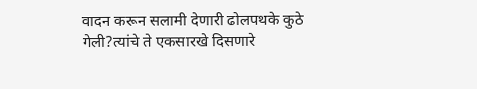वादन करून सलामी देणारी ढोलपथके कुठे गेली?त्यांचे ते एकसारखे दिसणारे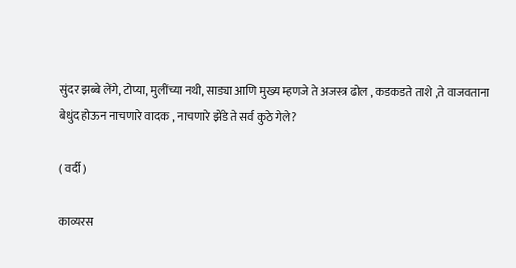सुंदर झब्बे लेंगे, टोप्या, मुलींच्या नथी, साड्या आणि मुख्य म्हणजे ते अजस्त्र ढोल , कडकडते ताशे ,ते वाजवताना बेधुंद होऊन नाचणारे वादक , नाचणारे झेंडे ते सर्व कुठे गेले?

( वर्दी )

काव्यरस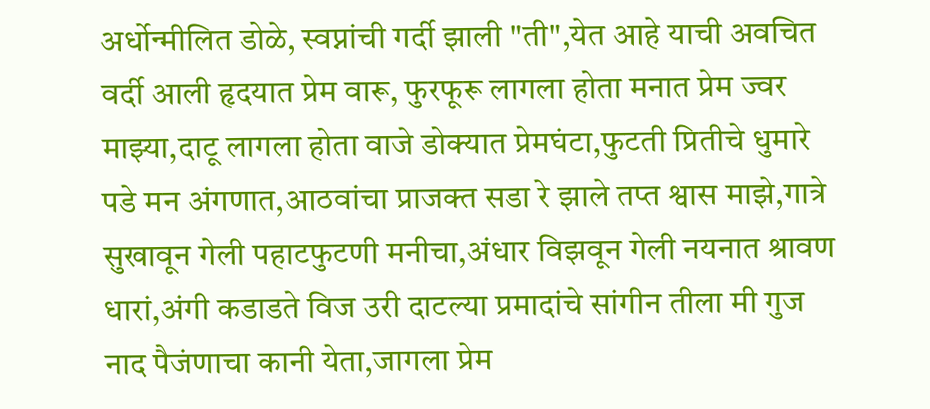अर्धोन्मीलित डोळे, स्वप्नांची गर्दी झाली "ती",येत आहे याची अवचित वर्दी आली हृदयात प्रेम वारू, फुरफूरू लागला होता मनात प्रेम ज्वर माझ्या,दाटू लागला होता वाजे डोक्यात प्रेमघंटा,फुटती प्रितीचे धुमारे पडे मन अंगणात,आठवांचा प्राजक्त सडा रे झाले तप्त श्वास माझे,गात्रे सुखावून गेली पहाटफुटणी मनीचा,अंधार विझवून गेली नयनात श्रावण धारां,अंगी कडाडते विज उरी दाटल्या प्रमादांचे सांगीन तीला मी गुज नाद पैजंणाचा कानी येता,जागला प्रेम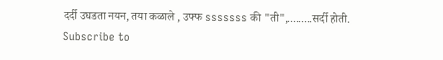दर्दी उघडता नयन, तया कळाले , उफ्फ sssssss की "ती",.........सर्दी होती.
Subscribe to